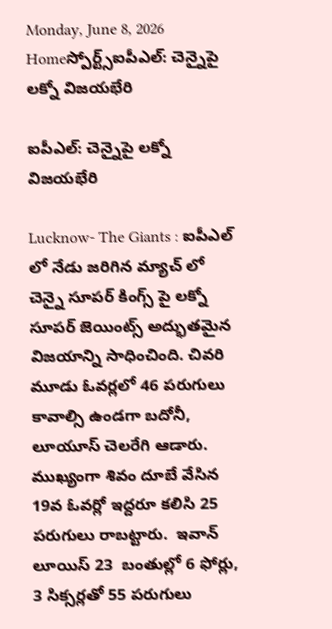Monday, June 8, 2026
Homeస్పోర్ట్స్ఐపీఎల్: చెన్నైపై లక్నో విజయభేరి

ఐపీఎల్: చెన్నైపై లక్నో విజయభేరి

Lucknow- The Giants : ఐపీఎల్ లో నేడు జరిగిన మ్యాచ్ లో చెన్నై సూపర్ కింగ్స్ పై లక్నో సూపర్ జెయింట్స్ అద్భుతమైన విజయాన్ని సాధించింది. చివరి మూడు ఓవర్లలో 46 పరుగులు కావాల్సి ఉండగా బదోనీ, లూయూస్ చెలరేగి ఆడారు. ముఖ్యంగా శివం దూబే వేసిన 19వ ఓవర్లో ఇద్దరూ కలిసి 25 పరుగులు రాబట్టారు.  ఇవాన్ లూయిస్ 23  బంతుల్లో 6 ఫోర్లు, 3 సిక్సర్లతో 55 పరుగులు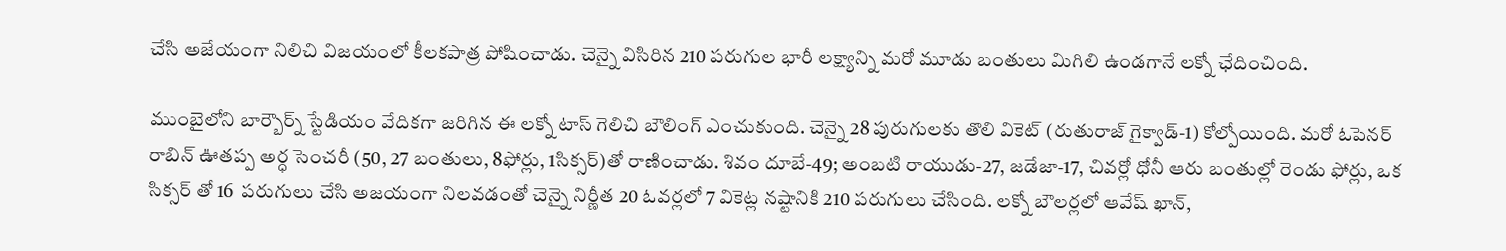చేసి అజేయంగా నిలిచి విజయంలో కీలకపాత్ర పోషించాడు. చెన్నై విసిరిన 210 పరుగుల భారీ లక్ష్యాన్ని మరో మూడు బంతులు మిగిలి ఉండగానే లక్నో ఛేదించింది.

ముంబైలోని బార్బౌర్న్ స్టేడియం వేదికగా జరిగిన ఈ లక్నో టాస్ గెలిచి బౌలింగ్ ఎంచుకుంది. చెన్నై 28 పురుగులకు తొలి వికెట్ (రుతురాజ్ గైక్వాడ్-1) కోల్పోయింది. మరో ఓపెనర్ రాబిన్ ఊతప్ప అర్ధ సెంచరీ (50, 27 బంతులు, 8ఫోర్లు, 1సిక్సర్)తో రాణించాడు. శివం దూబే-49; అంబటి రాయుడు-27, జడేజా-17, చివర్లో ధోనీ ఆరు బంతుల్లో రెండు ఫోర్లు, ఒక సిక్సర్ తో 16  పరుగులు చేసి అజయంగా నిలవడంతో చెన్నై నిర్ణీత 20 ఓవర్లలో 7 వికెట్ల నష్టానికి 210 పరుగులు చేసింది. లక్నో బౌలర్లలో ఆవేష్ ఖాన్,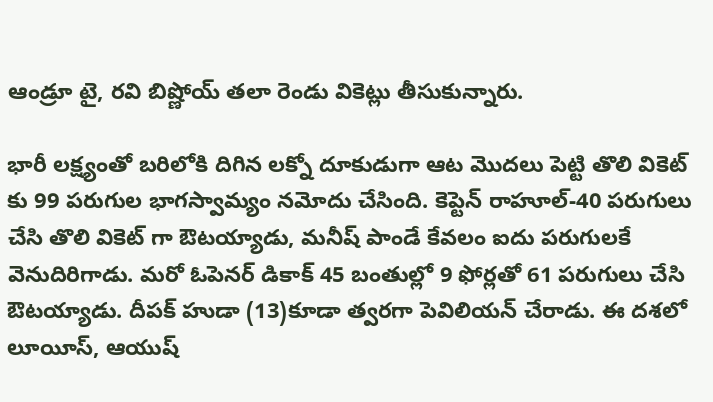ఆండ్రూ టై, రవి బిష్ణోయ్ తలా రెండు వికెట్లు తీసుకున్నారు.

భారీ లక్ష్యంతో బరిలోకి దిగిన లక్నో దూకుడుగా ఆట మొదలు పెట్టి తొలి వికెట్ కు 99 పరుగుల భాగస్వామ్యం నమోదు చేసింది. కెప్టెన్ రాహూల్-40 పరుగులు చేసి తొలి వికెట్ గా ఔటయ్యాడు, మనీష్ పాండే కేవలం ఐదు పరుగులకే వెనుదిరిగాడు. మరో ఓపెనర్ డికాక్ 45 బంతుల్లో 9 ఫోర్లతో 61 పరుగులు చేసి ఔటయ్యాడు. దీపక్ హుడా (13)కూడా త్వరగా పెవిలియన్ చేరాడు. ఈ దశలో లూయీస్, ఆయుష్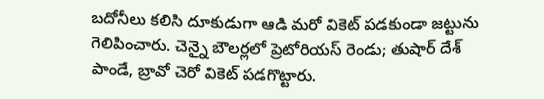బదోనీలు కలిసి దూకుడుగా ఆడి మరో వికెట్ పడకుండా జట్టును గెలిపించారు. చెన్నై బౌలర్లలో ప్రెటోరియస్ రెండు; తుషార్ దేశ్ పాండే, బ్రావో చెరో వికెట్ పడగొట్టారు.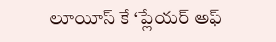లూయీస్ కే ‘ప్లేయర్ అఫ్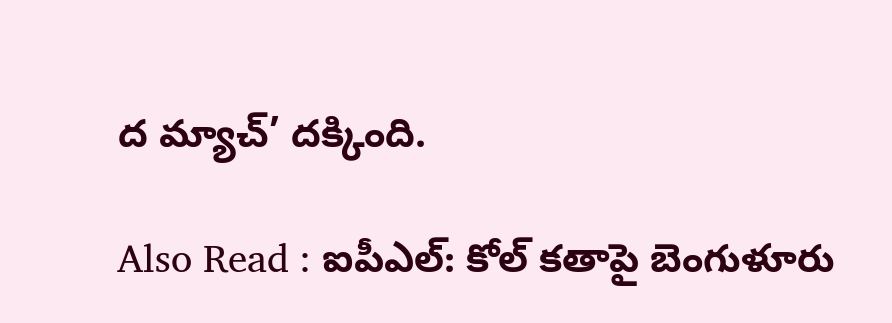ద మ్యాచ్’ దక్కింది.

Also Read : ఐపీఎల్: కోల్ కతాపై బెంగుళూరు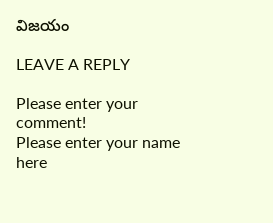విజయం

LEAVE A REPLY

Please enter your comment!
Please enter your name here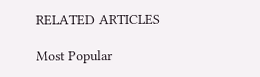RELATED ARTICLES

Most Popular